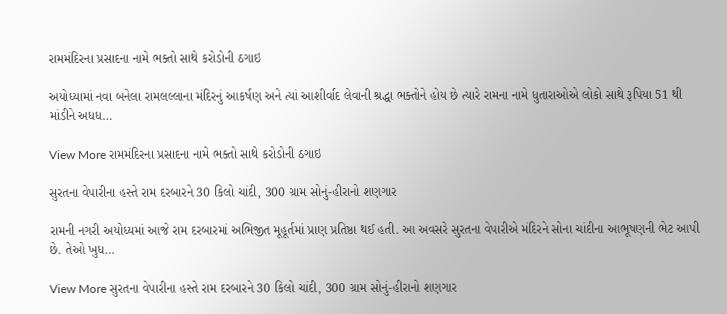રામમંદિરના પ્રસાદના નામે ભક્તો સાથે કરોડોની ઠગાઇ

અયોધ્યામાં નવા બનેલા રામલલ્લાના મંદિરનું આકર્ષણ અને ત્યાં આશીર્વાદ લેવાની શ્રદ્ધા ભક્તોને હોય છે ત્યારે રામના નામે ધુતારાઓએ લોકો સાથે રૂપિયા 51 થી માંડીને અધધ…

View More રામમંદિરના પ્રસાદના નામે ભક્તો સાથે કરોડોની ઠગાઇ

સુરતના વેપારીના હસ્તે રામ દરબારને 30 કિલો ચાંદી, 300 ગ્રામ સોનું-હીરાનો શણગાર

રામની નગરી અયોધ્યમાં આજે રામ દરબારમાં અભિજીત મૂહૂર્તમાં પ્રાણ પ્રતિષ્ઠા થઈ હતી. આ અવસરે સુરતના વેપારીએ મંદિરને સોના ચાંદીના આભૂષણની ભેટ આપી છે. તેઓ ખુધ…

View More સુરતના વેપારીના હસ્તે રામ દરબારને 30 કિલો ચાંદી, 300 ગ્રામ સોનું-હીરાનો શણગાર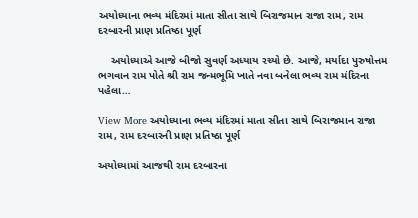અયોધ્યાના ભવ્ય મંદિરમાં માતા સીતા સાથે બિરાજમાન રાજા રામ, રામ દરબારની પ્રાણ પ્રતિષ્ઠા પૂર્ણ

    અયોધ્યાએ આજે બીજો સુવર્ણ અધ્યાય રચ્યો છે. આજે, મર્યાદા પુરુષોત્તમ ભગવાન રામ પોતે શ્રી રામ જન્મભૂમિ ખાતે નવા બનેલા ભવ્ય રામ મંદિરના પહેલા…

View More અયોધ્યાના ભવ્ય મંદિરમાં માતા સીતા સાથે બિરાજમાન રાજા રામ, રામ દરબારની પ્રાણ પ્રતિષ્ઠા પૂર્ણ

અયોધ્યામાં આજથી રામ દરબારના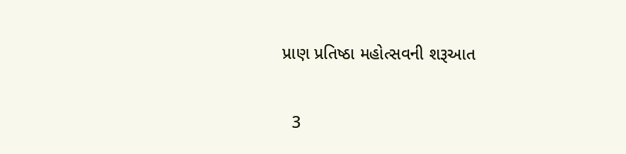પ્રાણ પ્રતિષ્ઠા મહોત્સવની શરૂઆત

  3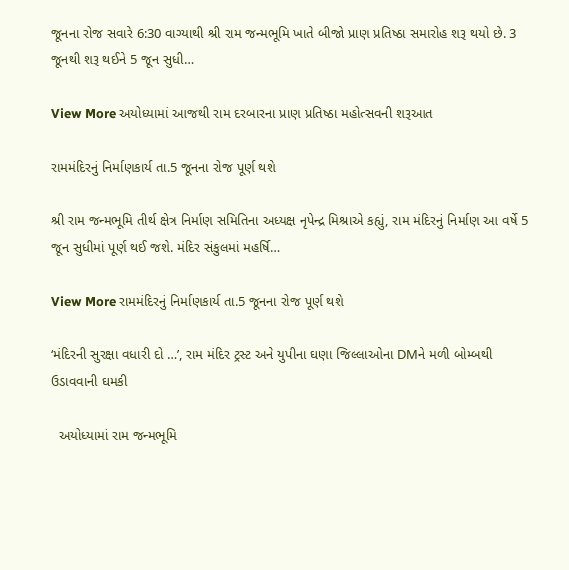જૂનના રોજ સવારે 6:30 વાગ્યાથી શ્રી રામ જન્મભૂમિ ખાતે બીજો પ્રાણ પ્રતિષ્ઠા સમારોહ શરૂ થયો છે. 3 જૂનથી શરૂ થઈને 5 જૂન સુધી…

View More અયોધ્યામાં આજથી રામ દરબારના પ્રાણ પ્રતિષ્ઠા મહોત્સવની શરૂઆત

રામમંદિરનું નિર્માણકાર્ય તા.5 જૂનના રોજ પૂર્ણ થશે

શ્રી રામ જન્મભૂમિ તીર્થ ક્ષેત્ર નિર્માણ સમિતિના અધ્યક્ષ નૃપેન્દ્ર મિશ્રાએ કહ્યું, રામ મંદિરનું નિર્માણ આ વર્ષે 5 જૂન સુધીમાં પૂર્ણ થઈ જશે. મંદિર સંકુલમાં મહર્ષિ…

View More રામમંદિરનું નિર્માણકાર્ય તા.5 જૂનના રોજ પૂર્ણ થશે

‘મંદિરની સુરક્ષા વધારી દો …’, રામ મંદિર ટ્રસ્ટ અને યુપીના ઘણા જિલ્લાઓના DMને મળી બોમ્બથી ઉડાવવાની ઘમકી

  અયોધ્યામાં રામ જન્મભૂમિ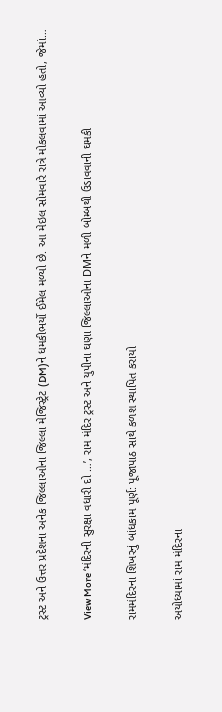ટ્રસ્ટ અને ઉત્તર પ્રદેશના અનેક જિલ્લાઓના જિલ્લા મેજિસ્ટ્રેટ (DM)ને ધમકીભર્યો ઈમેલ મળ્યો છે. આ મેઇલ સોમવારે રાત્રે મોકલવામાં આવ્યો હતો, જેમાં…

View More ‘મંદિરની સુરક્ષા વધારી દો …’, રામ મંદિર ટ્રસ્ટ અને યુપીના ઘણા જિલ્લાઓના DMને મળી બોમ્બથી ઉડાવવાની ઘમકી

રામમંદિરના શિખરનું બાંધકામ પૂર્ણ: પૂજાપાઠ સાથે કળશ સ્થાપિત કરાયો

અયોધ્યામાં રામ મંદિરના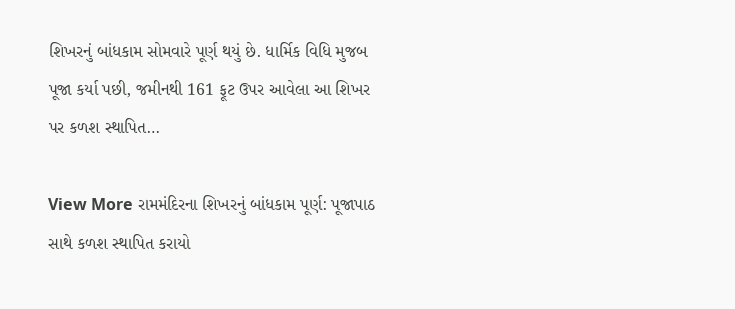શિખરનું બાંધકામ સોમવારે પૂર્ણ થયું છે. ધાર્મિક વિધિ મુજબ પૂજા કર્યા પછી, જમીનથી 161 ફૂટ ઉપર આવેલા આ શિખર પર કળશ સ્થાપિત…

View More રામમંદિરના શિખરનું બાંધકામ પૂર્ણ: પૂજાપાઠ સાથે કળશ સ્થાપિત કરાયો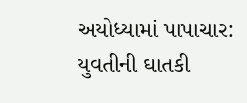અયોધ્યામાં પાપાચાર: યુવતીની ઘાતકી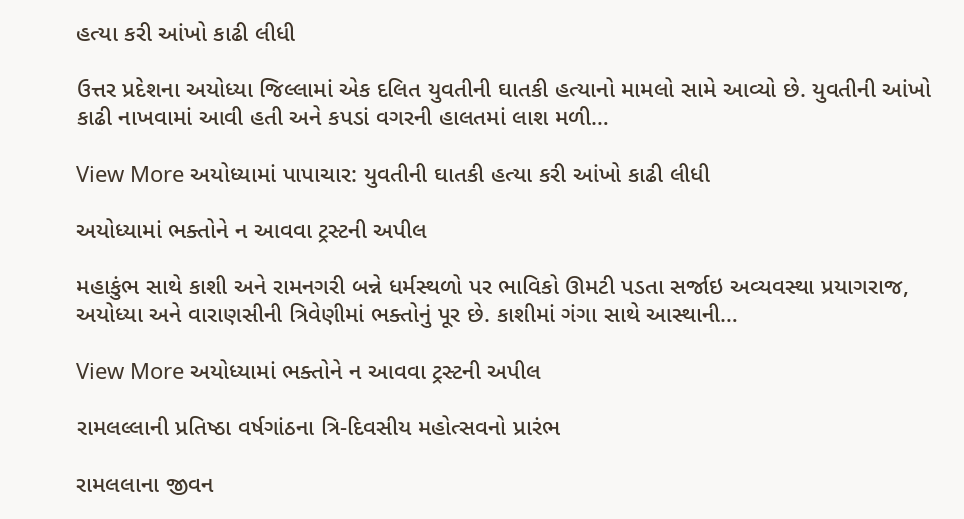હત્યા કરી આંખો કાઢી લીધી

ઉત્તર પ્રદેશના અયોધ્યા જિલ્લામાં એક દલિત યુવતીની ઘાતકી હત્યાનો મામલો સામે આવ્યો છે. યુવતીની આંખો કાઢી નાખવામાં આવી હતી અને કપડાં વગરની હાલતમાં લાશ મળી…

View More અયોધ્યામાં પાપાચાર: યુવતીની ઘાતકી હત્યા કરી આંખો કાઢી લીધી

અયોધ્યામાં ભક્તોને ન આવવા ટ્રસ્ટની અપીલ

મહાકુંભ સાથે કાશી અને રામનગરી બન્ને ધર્મસ્થળો પર ભાવિકો ઊમટી પડતા સર્જાઇ અવ્યવસ્થા પ્રયાગરાજ, અયોધ્યા અને વારાણસીની ત્રિવેણીમાં ભક્તોનું પૂર છે. કાશીમાં ગંગા સાથે આસ્થાની…

View More અયોધ્યામાં ભક્તોને ન આવવા ટ્રસ્ટની અપીલ

રામલલ્લાની પ્રતિષ્ઠા વર્ષગાંઠના ત્રિ-દિવસીય મહોત્સવનો પ્રારંભ

રામલલાના જીવન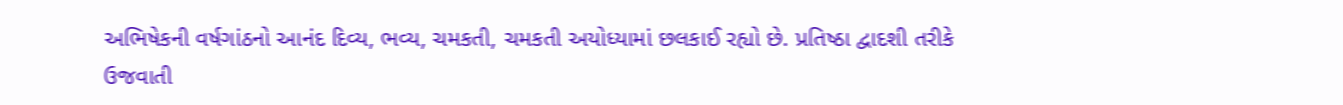અભિષેકની વર્ષગાંઠનો આનંદ દિવ્ય, ભવ્ય, ચમકતી, ચમકતી અયોધ્યામાં છલકાઈ રહ્યો છે. પ્રતિષ્ઠા દ્વાદશી તરીકે ઉજવાતી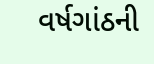વર્ષગાંઠની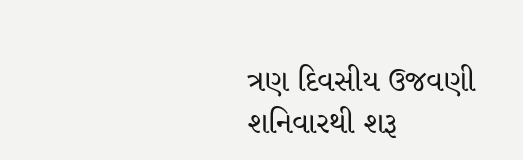ત્રણ દિવસીય ઉજવણી શનિવારથી શરૂ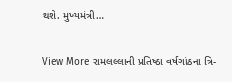થશે. મુખ્યમંત્રી…

View More રામલલ્લાની પ્રતિષ્ઠા વર્ષગાંઠના ત્રિ-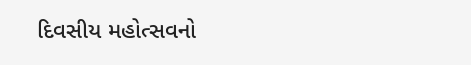દિવસીય મહોત્સવનો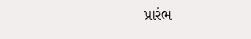પ્રારંભ